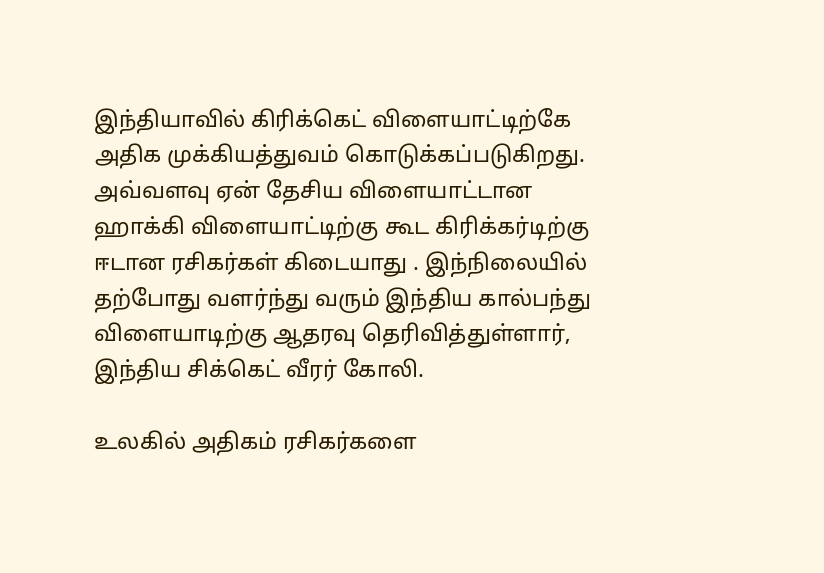இந்தியாவில் கிரிக்கெட் விளையாட்டிற்கே அதிக முக்கியத்துவம் கொடுக்கப்படுகிறது. அவ்வளவு ஏன் தேசிய விளையாட்டான ஹாக்கி விளையாட்டிற்கு கூட கிரிக்கர்டிற்கு ஈடான ரசிகர்கள் கிடையாது . இந்நிலையில் தற்போது வளர்ந்து வரும் இந்திய கால்பந்து விளையாடிற்கு ஆதரவு தெரிவித்துள்ளார், இந்திய சிக்கெட் வீரர் கோலி.

உலகில் அதிகம் ரசிகர்களை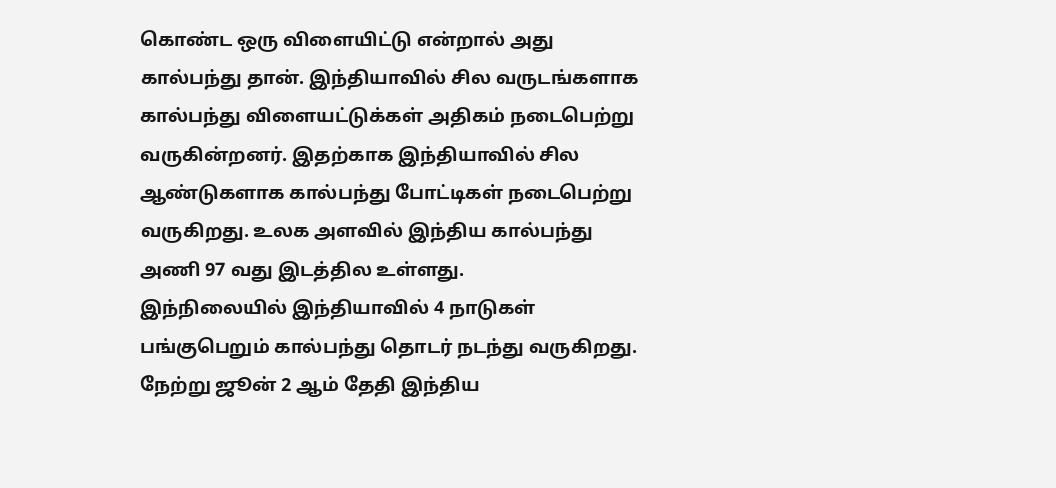கொண்ட ஒரு விளையிட்டு என்றால் அது கால்பந்து தான். இந்தியாவில் சில வருடங்களாக கால்பந்து விளையட்டுக்கள் அதிகம் நடைபெற்று வருகின்றனர். இதற்காக இந்தியாவில் சில ஆண்டுகளாக கால்பந்து போட்டிகள் நடைபெற்று வருகிறது. உலக அளவில் இந்திய கால்பந்து அணி 97 வது இடத்தில உள்ளது.
இந்நிலையில் இந்தியாவில் 4 நாடுகள் பங்குபெறும் கால்பந்து தொடர் நடந்து வருகிறது. நேற்று ஜூன் 2 ஆம் தேதி இந்திய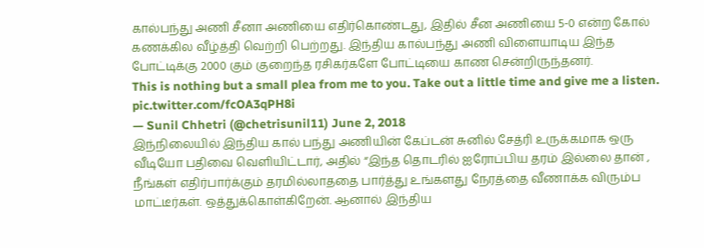கால்பந்து அணி சீனா அணியை எதிர்கொண்டது, இதில் சீன அணியை 5-0 என்ற கோல் கணக்கில வீழ்த்தி வெற்றி பெற்றது. இந்திய கால்பந்து அணி விளையாடிய இந்த போட்டிக்கு 2000 கும் குறைந்த ரசிகர்களே போட்டியை காண சென்றிருந்தனர்.
This is nothing but a small plea from me to you. Take out a little time and give me a listen. pic.twitter.com/fcOA3qPH8i
— Sunil Chhetri (@chetrisunil11) June 2, 2018
இந்நிலையில் இந்திய கால் பந்து அணியின் கேப்டன் சுனில் சேத்ரி உருக்கமாக ஒரு வீடியோ பதிவை வெளியிட்டார், அதில் “இந்த தொடரில் ஐரோப்பிய தரம் இல்லை தான் , நீங்கள் எதிர்பார்க்கும் தரமில்லாததை பார்த்து உங்களது நேரத்தை வீணாக்க விரும்ப மாட்டீர்கள். ஒத்துக்கொள்கிறேன். ஆனால் இந்திய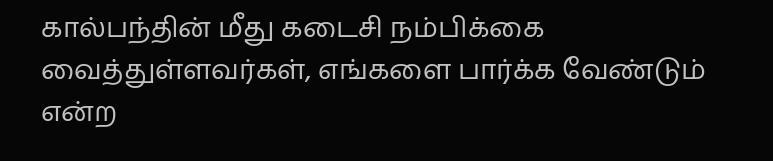கால்பந்தின் மீது கடைசி நம்பிக்கை வைத்துள்ளவர்கள், எங்களை பார்க்க வேண்டும் என்ற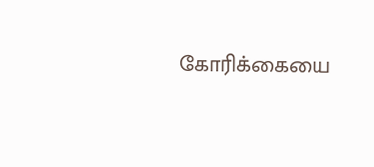கோரிக்கையை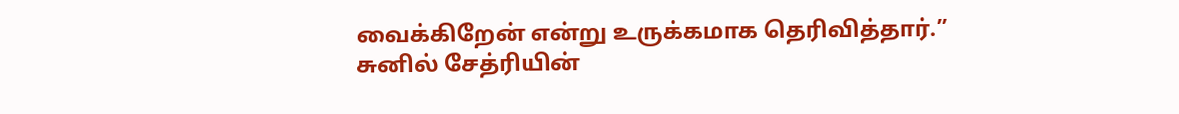வைக்கிறேன் என்று உருக்கமாக தெரிவித்தார்.” சுனில் சேத்ரியின்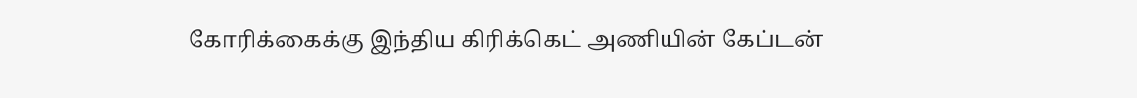கோரிக்கைக்கு இந்திய கிரிக்கெட் அணியின் கேப்டன்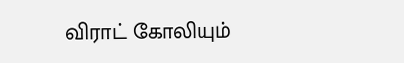விராட் கோலியும்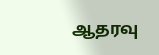ஆதரவு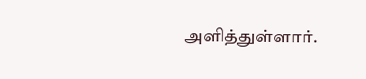அளித்துள்ளார்.